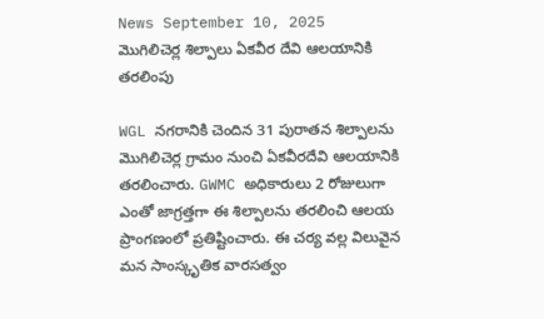News September 10, 2025
మొగిలిచెర్ల శిల్పాలు ఏకవీర దేవి ఆలయానికి తరలింపు

WGL నగరానికి చెందిన 31 పురాతన శిల్పాలను మొగిలిచెర్ల గ్రామం నుంచి ఏకవీరదేవి ఆలయానికి తరలించారు. GWMC అధికారులు 2 రోజులుగా ఎంతో జాగ్రత్తగా ఈ శిల్పాలను తరలించి ఆలయ ప్రాంగణంలో ప్రతిష్టించారు. ఈ చర్య వల్ల విలువైన మన సాంస్కృతిక వారసత్వం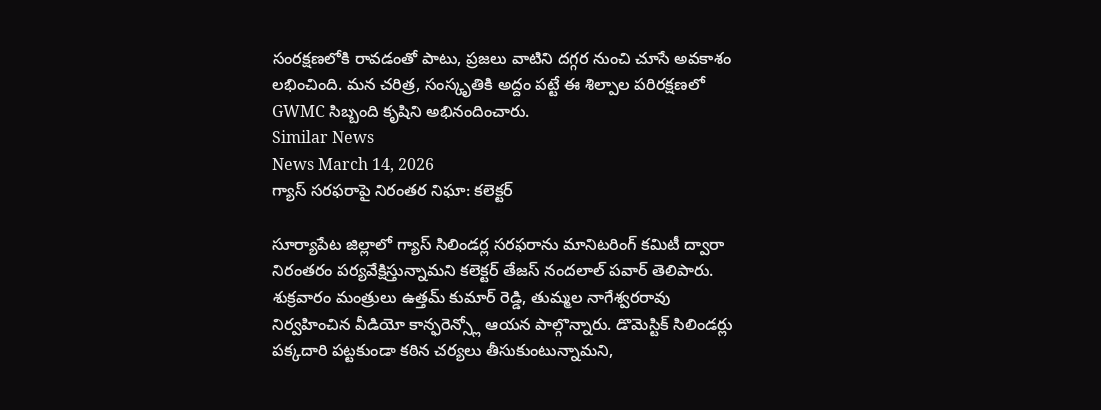సంరక్షణలోకి రావడంతో పాటు, ప్రజలు వాటిని దగ్గర నుంచి చూసే అవకాశం లభించింది. మన చరిత్ర, సంస్కృతికి అద్దం పట్టే ఈ శిల్పాల పరిరక్షణలో GWMC సిబ్బంది కృషిని అభినందించారు.
Similar News
News March 14, 2026
గ్యాస్ సరఫరాపై నిరంతర నిఘా: కలెక్టర్

సూర్యాపేట జిల్లాలో గ్యాస్ సిలిండర్ల సరఫరాను మానిటరింగ్ కమిటీ ద్వారా నిరంతరం పర్యవేక్షిస్తున్నామని కలెక్టర్ తేజస్ నందలాల్ పవార్ తెలిపారు. శుక్రవారం మంత్రులు ఉత్తమ్ కుమార్ రెడ్డి, తుమ్మల నాగేశ్వరరావు నిర్వహించిన వీడియో కాన్ఫరెన్స్లో ఆయన పాల్గొన్నారు. డొమెస్టిక్ సిలిండర్లు పక్కదారి పట్టకుండా కఠిన చర్యలు తీసుకుంటున్నామని,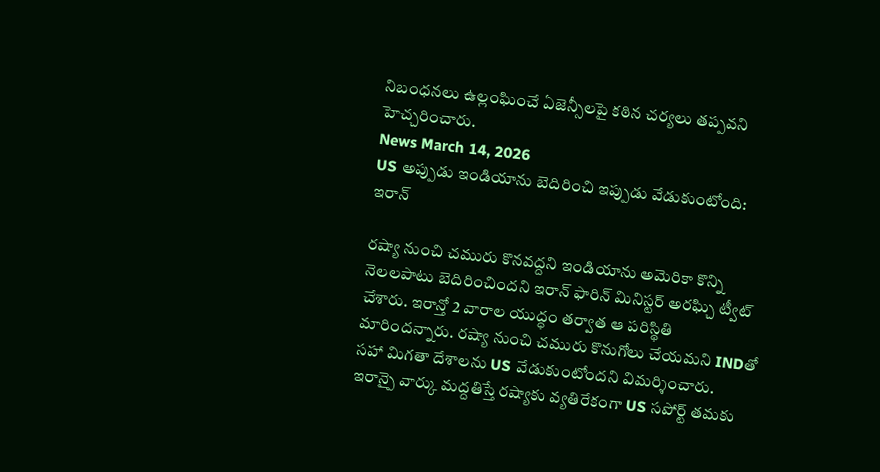నిబంధనలు ఉల్లంఘించే ఏజెన్సీలపై కఠిన చర్యలు తప్పవని హెచ్చరించారు.
News March 14, 2026
US అప్పుడు ఇండియాను బెదిరించి ఇప్పుడు వేడుకుంటోంది: ఇరాన్

రష్యా నుంచి చమురు కొనవద్దని ఇండియాను అమెరికా కొన్ని నెలలపాటు బెదిరించిందని ఇరాన్ ఫారిన్ మినిస్టర్ అరఘ్చి ట్వీట్ చేశారు. ఇరాన్తో 2 వారాల యుద్ధం తర్వాత ఆ పరిస్థితి మారిందన్నారు. రష్యా నుంచి చమురు కొనుగోలు చేయమని INDతో సహా మిగతా దేశాలను US వేడుకుంటోందని విమర్శించారు. ఇరాన్పై వార్కు మద్దతిస్తే రష్యాకు వ్యతిరేకంగా US సపోర్ట్ తమకు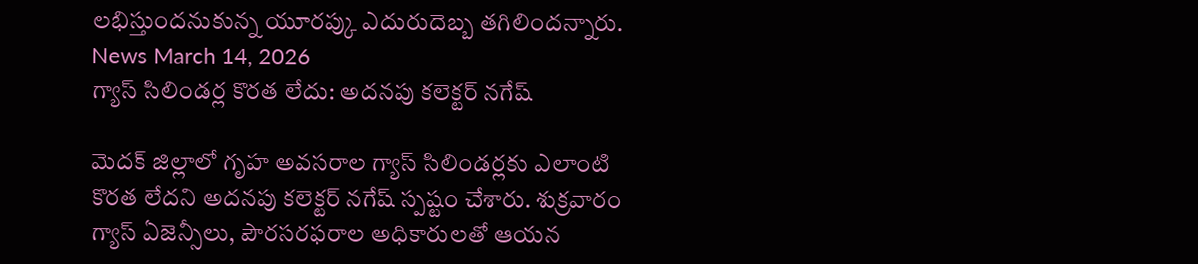లభిస్తుందనుకున్న యూరప్కు ఎదురుదెబ్బ తగిలిందన్నారు.
News March 14, 2026
గ్యాస్ సిలిండర్ల కొరత లేదు: అదనపు కలెక్టర్ నగేష్

మెదక్ జిల్లాలో గృహ అవసరాల గ్యాస్ సిలిండర్లకు ఎలాంటి కొరత లేదని అదనపు కలెక్టర్ నగేష్ స్పష్టం చేశారు. శుక్రవారం గ్యాస్ ఏజెన్సీలు, పౌరసరఫరాల అధికారులతో ఆయన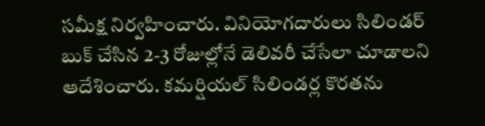సమీక్ష నిర్వహించారు. వినియోగదారులు సిలిండర్ బుక్ చేసిన 2-3 రోజుల్లోనే డెలివరీ చేసేలా చూడాలని ఆదేశించారు. కమర్షియల్ సిలిండర్ల కొరతను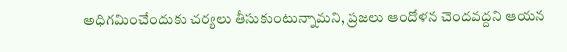అధిగమించేందుకు చర్యలు తీసుకుంటున్నామని, ప్రజలు ఆందోళన చెందవద్దని ఆయన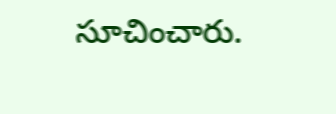సూచించారు.